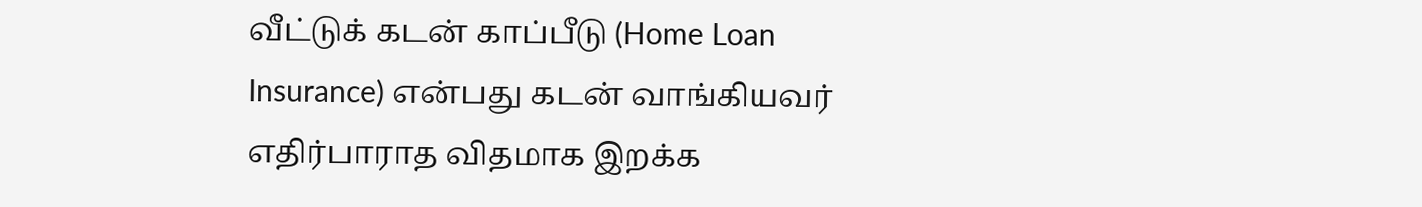வீட்டுக் கடன் காப்பீடு (Home Loan Insurance) என்பது கடன் வாங்கியவர் எதிர்பாராத விதமாக இறக்க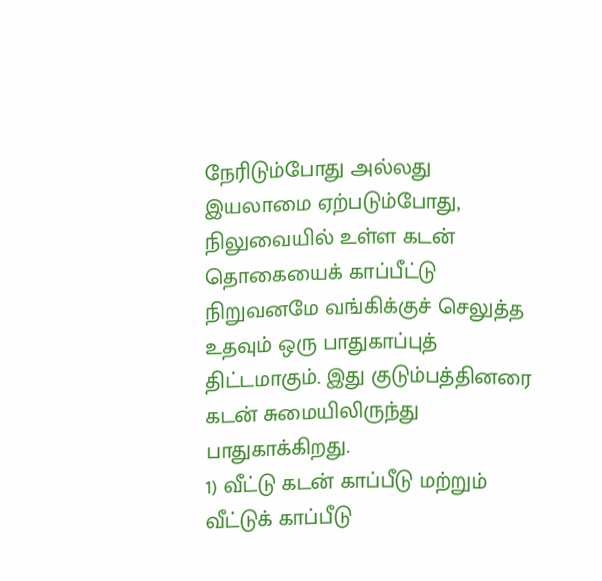நேரிடும்போது அல்லது இயலாமை ஏற்படும்போது, நிலுவையில் உள்ள கடன் தொகையைக் காப்பீட்டு நிறுவனமே வங்கிக்குச் செலுத்த உதவும் ஒரு பாதுகாப்புத் திட்டமாகும். இது குடும்பத்தினரை கடன் சுமையிலிருந்து பாதுகாக்கிறது.
1) வீட்டு கடன் காப்பீடு மற்றும் வீட்டுக் காப்பீடு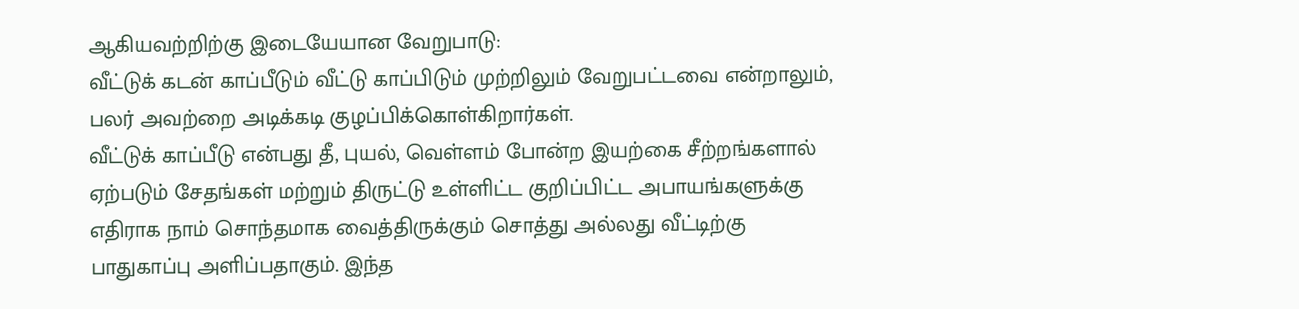ஆகியவற்றிற்கு இடையேயான வேறுபாடு:
வீட்டுக் கடன் காப்பீடும் வீட்டு காப்பிடும் முற்றிலும் வேறுபட்டவை என்றாலும், பலர் அவற்றை அடிக்கடி குழப்பிக்கொள்கிறார்கள்.
வீட்டுக் காப்பீடு என்பது தீ, புயல், வெள்ளம் போன்ற இயற்கை சீற்றங்களால் ஏற்படும் சேதங்கள் மற்றும் திருட்டு உள்ளிட்ட குறிப்பிட்ட அபாயங்களுக்கு எதிராக நாம் சொந்தமாக வைத்திருக்கும் சொத்து அல்லது வீட்டிற்கு பாதுகாப்பு அளிப்பதாகும். இந்த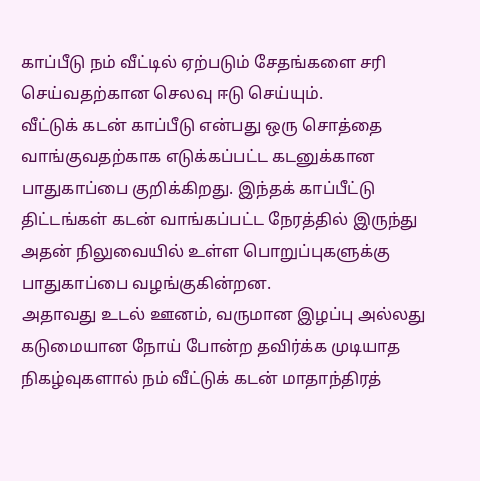காப்பீடு நம் வீட்டில் ஏற்படும் சேதங்களை சரி செய்வதற்கான செலவு ஈடு செய்யும்.
வீட்டுக் கடன் காப்பீடு என்பது ஒரு சொத்தை வாங்குவதற்காக எடுக்கப்பட்ட கடனுக்கான பாதுகாப்பை குறிக்கிறது. இந்தக் காப்பீட்டு திட்டங்கள் கடன் வாங்கப்பட்ட நேரத்தில் இருந்து அதன் நிலுவையில் உள்ள பொறுப்புகளுக்கு பாதுகாப்பை வழங்குகின்றன.
அதாவது உடல் ஊனம், வருமான இழப்பு அல்லது கடுமையான நோய் போன்ற தவிர்க்க முடியாத நிகழ்வுகளால் நம் வீட்டுக் கடன் மாதாந்திரத்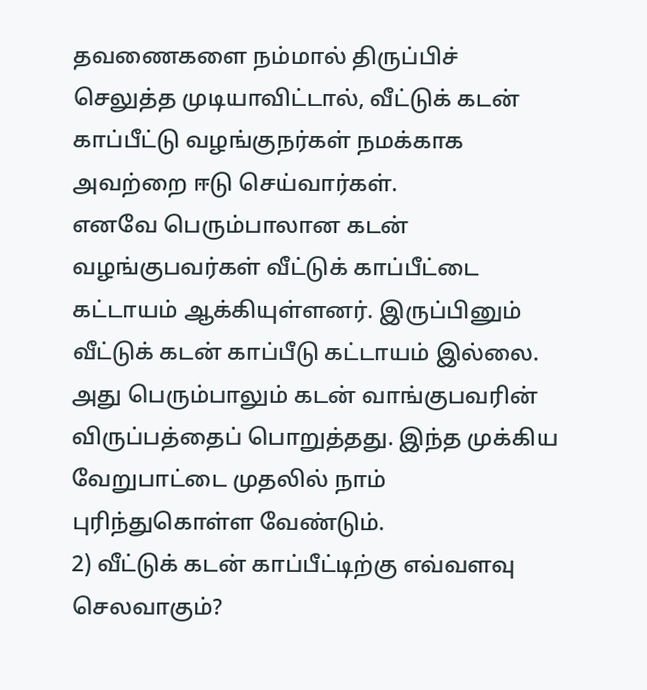தவணைகளை நம்மால் திருப்பிச் செலுத்த முடியாவிட்டால், வீட்டுக் கடன் காப்பீட்டு வழங்குநர்கள் நமக்காக அவற்றை ஈடு செய்வார்கள்.
எனவே பெரும்பாலான கடன் வழங்குபவர்கள் வீட்டுக் காப்பீட்டை கட்டாயம் ஆக்கியுள்ளனர். இருப்பினும் வீட்டுக் கடன் காப்பீடு கட்டாயம் இல்லை. அது பெரும்பாலும் கடன் வாங்குபவரின் விருப்பத்தைப் பொறுத்தது. இந்த முக்கிய வேறுபாட்டை முதலில் நாம் புரிந்துகொள்ள வேண்டும்.
2) வீட்டுக் கடன் காப்பீட்டிற்கு எவ்வளவு செலவாகும்?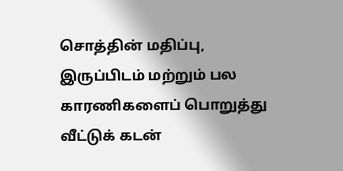சொத்தின் மதிப்பு, இருப்பிடம் மற்றும் பல காரணிகளைப் பொறுத்து வீட்டுக் கடன்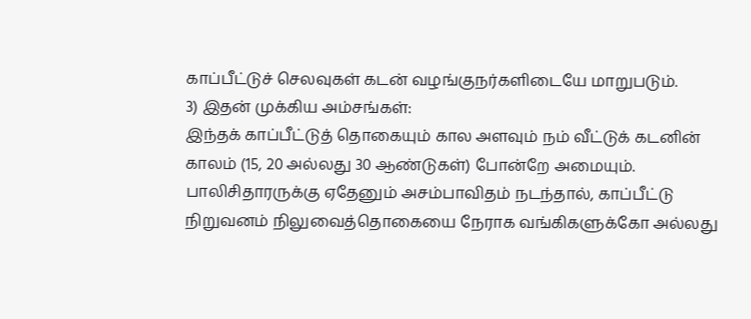காப்பீட்டுச் செலவுகள் கடன் வழங்குநர்களிடையே மாறுபடும்.
3) இதன் முக்கிய அம்சங்கள்:
இந்தக் காப்பீட்டுத் தொகையும் கால அளவும் நம் வீட்டுக் கடனின் காலம் (15, 20 அல்லது 30 ஆண்டுகள்) போன்றே அமையும். பாலிசிதாரருக்கு ஏதேனும் அசம்பாவிதம் நடந்தால், காப்பீட்டு நிறுவனம் நிலுவைத்தொகையை நேராக வங்கிகளுக்கோ அல்லது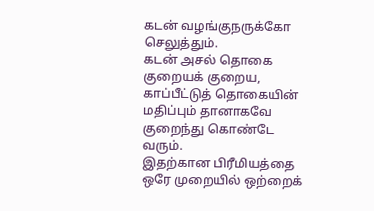கடன் வழங்குநருக்கோ செலுத்தும்.
கடன் அசல் தொகை குறையக் குறைய, காப்பீட்டுத் தொகையின் மதிப்பும் தானாகவே குறைந்து கொண்டே வரும்.
இதற்கான பிரீமியத்தை ஒரே முறையில் ஒற்றைக்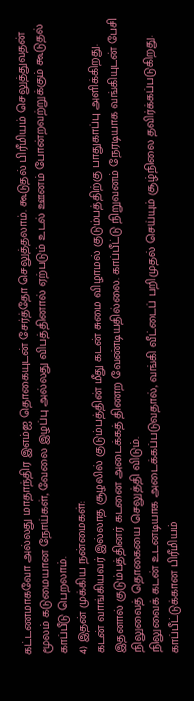கட்டணமாகவோ அல்லது மாதாந்திர இஎம்ஐ தொகையுடன் சேர்த்தோ செலுத்தலாம். கூடுதல் பிரீமியம் செலுத்துவதன் மூலம் கடுமையான நோய்கள், வேலை இழப்பு அல்லது விபத்தினால் ஏற்படும் உடல் ஊனம் போன்றவற்றுக்கும் கூடுதல் காப்பீடு பெறலாம்.
4) இதன் முக்கிய நன்மைகள்:
கடன் வாங்கியவர் இல்லாத சூழலில் குடும்பத்தின் மீது கடன் சுமை விழாமல் குடும்பத்திற்கு பாதுகாப்பு அளிக்கிறது. இதனால் குடும்பத்தினர் கடனை அடைக்கத் திணற வேண்டியதில்லை. காப்பீட்டு நிறுவனம் நேரடியாக வங்கியுடன் பேசி நிலுவைத் தொகையை செலுத்தி விடும்.
நிலுவைக் கடன் உடனடியாக அடைக்கப்படுவதால், வங்கி வீட்டைப் பறிமுதல் செய்யும் சூழ்நிலை தவிர்க்கப்படுகிறது.
காப்பீட்டுக்கான பிரீமியம்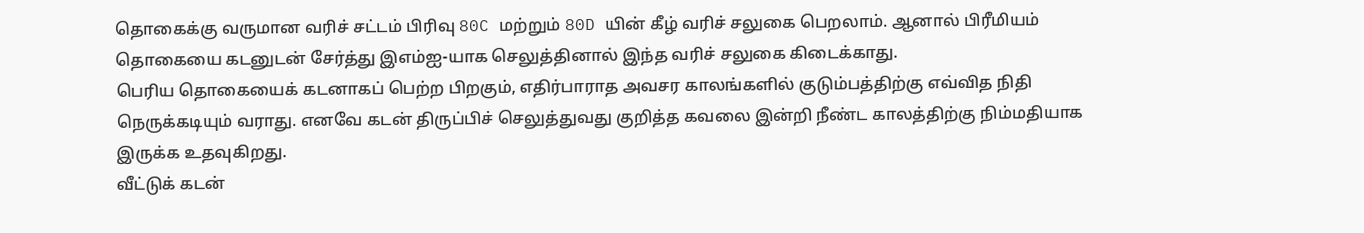தொகைக்கு வருமான வரிச் சட்டம் பிரிவு 80C மற்றும் 80D யின் கீழ் வரிச் சலுகை பெறலாம். ஆனால் பிரீமியம் தொகையை கடனுடன் சேர்த்து இஎம்ஐ-யாக செலுத்தினால் இந்த வரிச் சலுகை கிடைக்காது.
பெரிய தொகையைக் கடனாகப் பெற்ற பிறகும், எதிர்பாராத அவசர காலங்களில் குடும்பத்திற்கு எவ்வித நிதி நெருக்கடியும் வராது. எனவே கடன் திருப்பிச் செலுத்துவது குறித்த கவலை இன்றி நீண்ட காலத்திற்கு நிம்மதியாக இருக்க உதவுகிறது.
வீட்டுக் கடன்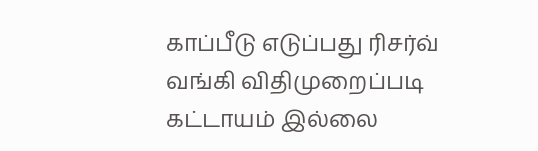காப்பீடு எடுப்பது ரிசர்வ் வங்கி விதிமுறைப்படி கட்டாயம் இல்லை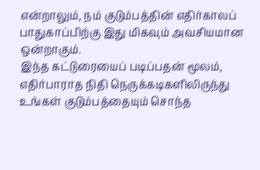என்றாலும், நம் குடும்பத்தின் எதிர்காலப் பாதுகாப்பிற்கு இது மிகவும் அவசியமான ஒன்றாகும்.
இந்த கட்டுரையைப் படிப்பதன் மூலம், எதிர்பாராத நிதி நெருக்கடிகளிலிருந்து உங்கள் குடும்பத்தையும் சொந்த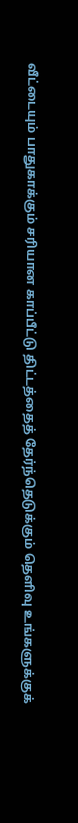வீட்டையும் பாதுகாக்கும் சரியான காப்பீட்டு திட்டத்தைத் தேர்ந்தெடுக்கும் தெளிவு உங்களுக்குக்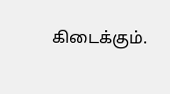கிடைக்கும்.